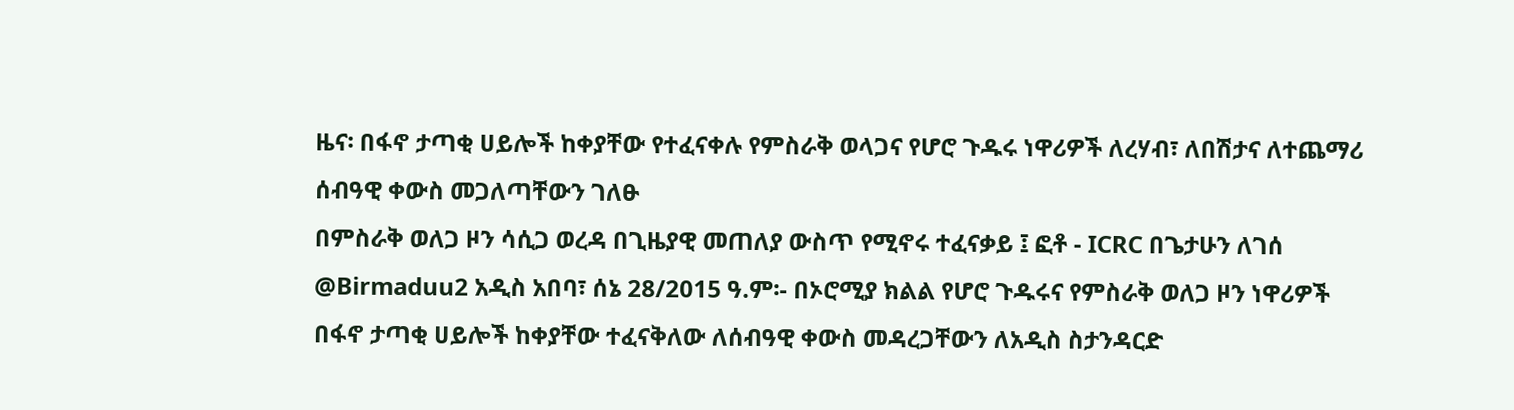ዜና፡ በፋኖ ታጣቂ ሀይሎች ከቀያቸው የተፈናቀሉ የምስራቅ ወላጋና የሆሮ ጉዱሩ ነዋሪዎች ለረሃብ፣ ለበሽታና ለተጨማሪ ሰብዓዊ ቀውስ መጋለጣቸውን ገለፁ
በምስራቅ ወለጋ ዞን ሳሲጋ ወረዳ በጊዜያዊ መጠለያ ውስጥ የሚኖሩ ተፈናቃይ ፤ ፎቶ - ICRC በጌታሁን ለገሰ @Birmaduu2 አዲስ አበባ፣ ሰኔ 28/2015 ዓ.ም፡- በኦሮሚያ ክልል የሆሮ ጉዱሩና የምስራቅ ወለጋ ዞን ነዋሪዎች በፋኖ ታጣቂ ሀይሎች ከቀያቸው ተፈናቅለው ለሰብዓዊ ቀውስ መዳረጋቸውን ለአዲስ ስታንዳርድ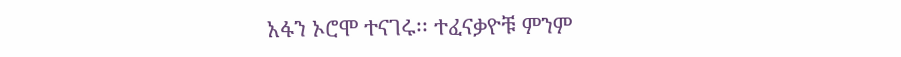አፋን ኦሮሞ ተናገሩ፡፡ ተፈናቃዮቹ ምንም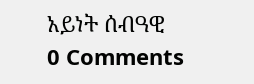አይነት ሰብዓዊ
0 Comments